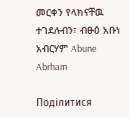መርቀን የላክናቸዉ ተገደሉብን፣ ብፁዕ አቡነ አብርሃም Abune Abrham

Поділитися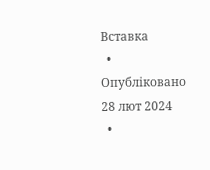Вставка
  • Опубліковано 28 лют 2024
  •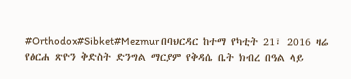#Orthodox#Sibket#Mezmur በባህርዳር ከተማ የካቲት 21፣ 2016 ዛሬ የፅርሐ ጽዮን ቅድስት ድንግል ማርያም የቅዳሴ ቤት ክብረ በዓል ላይ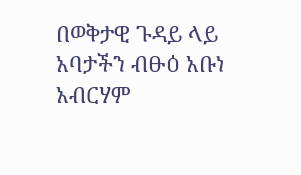በወቅታዊ ጉዳይ ላይ አባታችን ብፁዕ አቡነ አብርሃም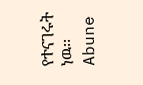የተናገሩት ነዉ፡፡ Abune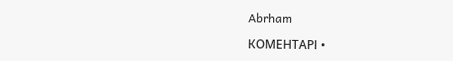Abrham

КОМЕНТАРІ •